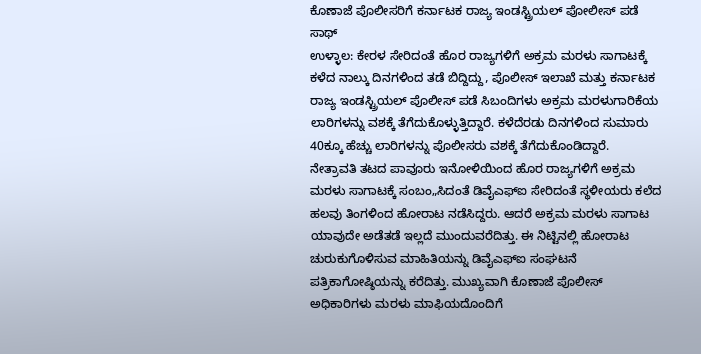ಕೊಣಾಜೆ ಪೊಲೀಸರಿಗೆ ಕರ್ನಾಟಕ ರಾಜ್ಯ ಇಂಡಸ್ಟ್ರಿಯಲ್ ಪೋಲೀಸ್ ಪಡೆ ಸಾಥ್
ಉಳ್ಳಾಲ: ಕೇರಳ ಸೇರಿದಂತೆ ಹೊರ ರಾಜ್ಯಗಳಿಗೆ ಅಕ್ರಮ ಮರಳು ಸಾಗಾಟಕ್ಕೆ ಕಳೆದ ನಾಲ್ಕು ದಿನಗಳಿಂದ ತಡೆ ಬಿದ್ದಿದ್ದು, ಪೊಲೀಸ್ ಇಲಾಖೆ ಮತ್ತು ಕರ್ನಾಟಕ ರಾಜ್ಯ ಇಂಡಸ್ಟ್ರಿಯಲ್ ಪೊಲೀಸ್ ಪಡೆ ಸಿಬಂದಿಗಳು ಅಕ್ರಮ ಮರಳುಗಾರಿಕೆಯ ಲಾರಿಗಳನ್ನು ವಶಕ್ಕೆ ತೆಗೆದುಕೊಳ್ಳುತ್ತಿದ್ದಾರೆ. ಕಳೆದೆರಡು ದಿನಗಳಿಂದ ಸುಮಾರು 40ಕ್ಕೂ ಹೆಚ್ಚು ಲಾರಿಗಳನ್ನು ಪೊಲೀಸರು ವಶಕ್ಕೆ ತೆಗೆದುಕೊಂಡಿದ್ದಾರೆ.
ನೇತ್ರಾವತಿ ತಟದ ಪಾವೂರು ಇನೋಳಿಯಿಂದ ಹೊರ ರಾಜ್ಯಗಳಿಗೆ ಅಕ್ರಮ ಮರಳು ಸಾಗಾಟಕ್ಕೆ ಸಂಬಂ„ಸಿದಂತೆ ಡಿವೈಎಫ್‍ಐ ಸೇರಿದಂತೆ ಸ್ಥಳೀಯರು ಕಲೆದ ಹಲವು ತಿಂಗಳಿಂದ ಹೋರಾಟ ನಡೆಸಿದ್ದರು. ಆದರೆ ಅಕ್ರಮ ಮರಳು ಸಾಗಾಟ ಯಾವುದೇ ಅಡೆತಡೆ ಇಲ್ಲದೆ ಮುಂದುವರೆದಿತ್ತು. ಈ ನಿಟ್ಟಿನಲ್ಲಿ ಹೋರಾಟ ಚುರುಕುಗೊಳಿಸುವ ಮಾಹಿತಿಯನ್ನು ಡಿವೈಎಫ್‍ಐ ಸಂಘಟನೆ ಪತ್ರಿಕಾಗೋಷ್ಠಿಯನ್ನು ಕರೆದಿತ್ತು. ಮುಖ್ಯವಾಗಿ ಕೊಣಾಜೆ ಪೊಲೀಸ್ ಅಧಿಕಾರಿಗಳು ಮರಳು ಮಾಫಿಯದೊಂದಿಗೆ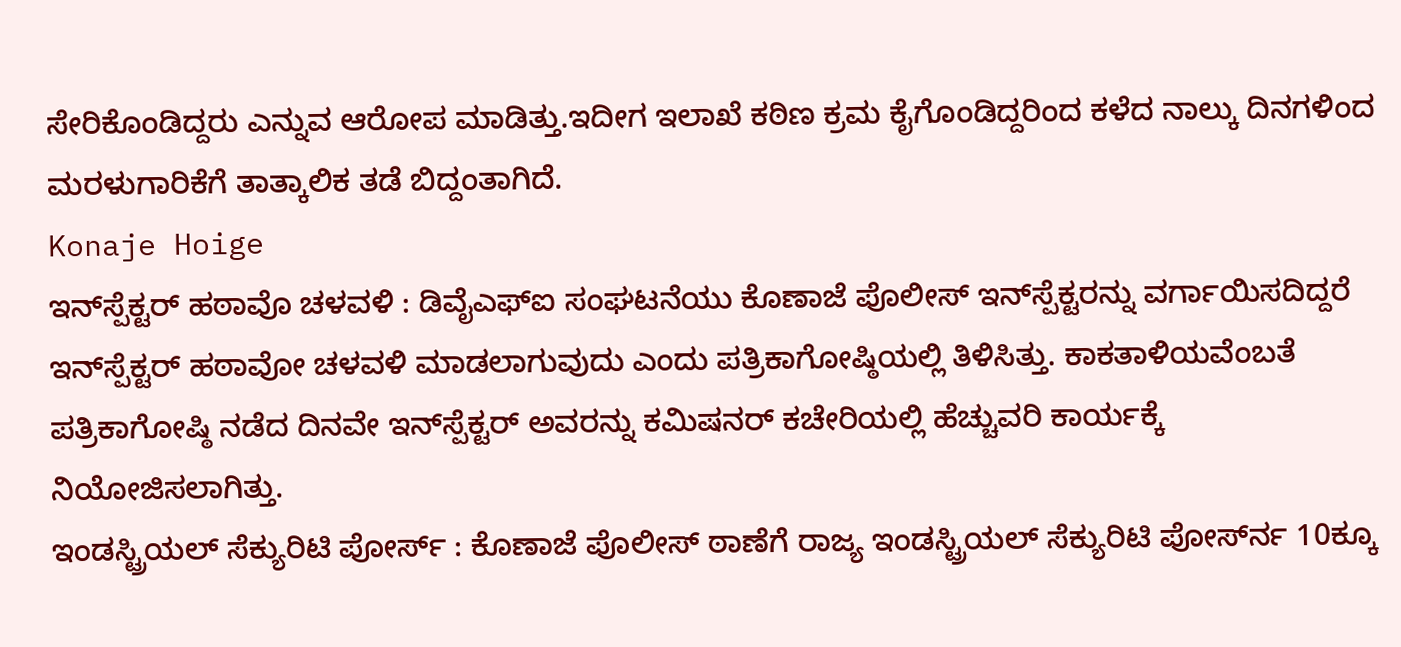ಸೇರಿಕೊಂಡಿದ್ದರು ಎನ್ನುವ ಆರೋಪ ಮಾಡಿತ್ತು.ಇದೀಗ ಇಲಾಖೆ ಕಠಿಣ ಕ್ರಮ ಕೈಗೊಂಡಿದ್ದರಿಂದ ಕಳೆದ ನಾಲ್ಕು ದಿನಗಳಿಂದ ಮರಳುಗಾರಿಕೆಗೆ ತಾತ್ಕಾಲಿಕ ತಡೆ ಬಿದ್ದಂತಾಗಿದೆ.
Konaje Hoige
ಇನ್‍ಸ್ಪೆಕ್ಟರ್ ಹಠಾವೊ ಚಳವಳಿ : ಡಿವೈಎಫ್‍ಐ ಸಂಘಟನೆಯು ಕೊಣಾಜೆ ಪೊಲೀಸ್ ಇನ್‍ಸ್ಪೆಕ್ಟರನ್ನು ವರ್ಗಾಯಿಸದಿದ್ದರೆ ಇನ್‍ಸ್ಪೆಕ್ಟರ್ ಹಠಾವೋ ಚಳವಳಿ ಮಾಡಲಾಗುವುದು ಎಂದು ಪತ್ರಿಕಾಗೋಷ್ಠಿಯಲ್ಲಿ ತಿಳಿಸಿತ್ತು. ಕಾಕತಾಳಿಯವೆಂಬತೆ ಪತ್ರಿಕಾಗೋಷ್ಠಿ ನಡೆದ ದಿನವೇ ಇನ್‍ಸ್ಪೆಕ್ಟರ್ ಅವರನ್ನು ಕಮಿಷನರ್ ಕಚೇರಿಯಲ್ಲಿ ಹೆಚ್ಚುವರಿ ಕಾರ್ಯಕ್ಕೆ ನಿಯೋಜಿಸಲಾಗಿತ್ತು.
ಇಂಡಸ್ಟ್ರಿಯಲ್ ಸೆಕ್ಯುರಿಟಿ ಪೋರ್ಸ್ : ಕೊಣಾಜೆ ಪೊಲೀಸ್ ಠಾಣೆಗೆ ರಾಜ್ಯ ಇಂಡಸ್ಟ್ರಿಯಲ್ ಸೆಕ್ಯುರಿಟಿ ಪೋರ್ಸ್‍ನ 10ಕ್ಕೂ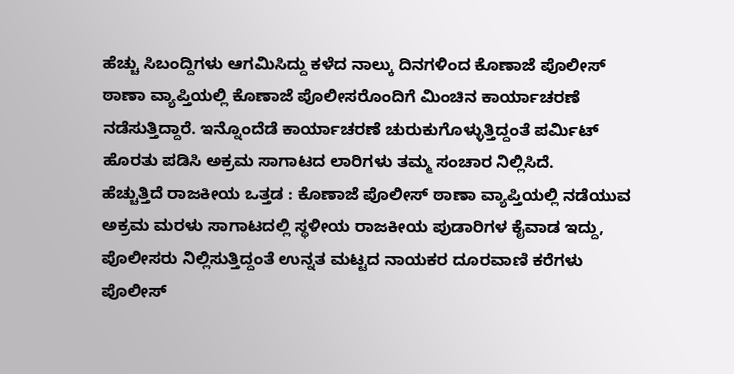ಹೆಚ್ಚು ಸಿಬಂದ್ದಿಗಳು ಆಗಮಿಸಿದ್ದು ಕಳೆದ ನಾಲ್ಕು ದಿನಗಳಿಂದ ಕೊಣಾಜೆ ಪೊಲೀಸ್ ಠಾಣಾ ವ್ಯಾಪ್ತಿಯಲ್ಲಿ ಕೊಣಾಜೆ ಪೊಲೀಸರೊಂದಿಗೆ ಮಿಂಚಿನ ಕಾರ್ಯಾಚರಣೆ ನಡೆಸುತ್ತಿದ್ದಾರೆ. ಇನ್ನೊಂದೆಡೆ ಕಾರ್ಯಾಚರಣೆ ಚುರುಕುಗೊಳ್ಳುತ್ತಿದ್ದಂತೆ ಪರ್ಮಿಟ್ ಹೊರತು ಪಡಿಸಿ ಅಕ್ರಮ ಸಾಗಾಟದ ಲಾರಿಗಳು ತಮ್ಮ ಸಂಚಾರ ನಿಲ್ಲಿಸಿದೆ.
ಹೆಚ್ಚುತ್ತಿದೆ ರಾಜಕೀಯ ಒತ್ತಡ : ಕೊಣಾಜೆ ಪೊಲೀಸ್ ಠಾಣಾ ವ್ಯಾಪ್ತಿಯಲ್ಲಿ ನಡೆಯುವ ಅಕ್ರಮ ಮರಳು ಸಾಗಾಟದಲ್ಲಿ ಸ್ಥಳೀಯ ರಾಜಕೀಯ ಪುಡಾರಿಗಳ ಕೈವಾಡ ಇದ್ದು, ಪೊಲೀಸರು ನಿಲ್ಲಿಸುತ್ತಿದ್ದಂತೆ ಉನ್ನತ ಮಟ್ಟದ ನಾಯಕರ ದೂರವಾಣಿ ಕರೆಗಳು ಪೊಲೀಸ್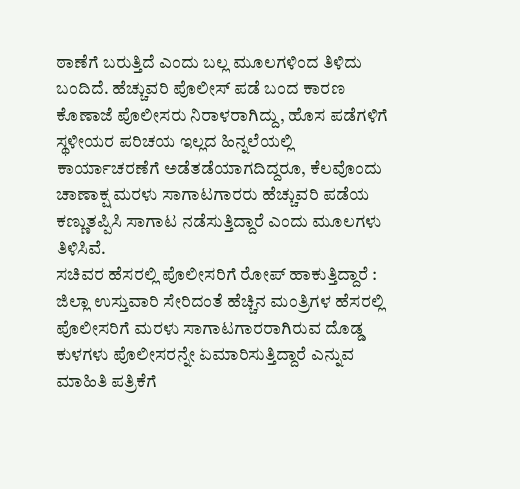ಠಾಣೆಗೆ ಬರುತ್ತಿದೆ ಎಂದು ಬಲ್ಲ ಮೂಲಗಳಿಂದ ತಿಳಿದು ಬಂದಿದೆ. ಹೆಚ್ಚುವರಿ ಪೊಲೀಸ್ ಪಡೆ ಬಂದ ಕಾರಣ ಕೊಣಾಜೆ ಪೊಲೀಸರು ನಿರಾಳರಾಗಿದ್ದು, ಹೊಸ ಪಡೆಗಳಿಗೆ ಸ್ಥಳೀಯರ ಪರಿಚಯ ಇಲ್ಲದ ಹಿನ್ನಲೆಯಲ್ಲಿ ಕಾರ್ಯಾಚರಣೆಗೆ ಅಡೆತಡೆಯಾಗದಿದ್ದರೂ, ಕೆಲವೊಂದು ಚಾಣಾಕ್ಷ ಮರಳು ಸಾಗಾಟಗಾರರು ಹೆಚ್ಚುವರಿ ಪಡೆಯ ಕಣ್ಣುತಪ್ಪಿಸಿ ಸಾಗಾಟ ನಡೆಸುತ್ತಿದ್ದಾರೆ ಎಂದು ಮೂಲಗಳು ತಿಳಿಸಿವೆ.
ಸಚಿವರ ಹೆಸರಲ್ಲಿ ಪೊಲೀಸರಿಗೆ ರೋಪ್ ಹಾಕುತ್ತಿದ್ದಾರೆ : ಜಿಲ್ಲಾ ಉಸ್ತುವಾರಿ ಸೇರಿದಂತೆ ಹೆಚ್ಚಿನ ಮಂತ್ರಿಗಳ ಹೆಸರಲ್ಲಿ ಪೊಲೀಸರಿಗೆ ಮರಳು ಸಾಗಾಟಗಾರರಾಗಿರುವ ದೊಡ್ಡ ಕುಳಗಳು ಪೊಲೀಸರನ್ನೇ ಏಮಾರಿಸುತ್ತಿದ್ದಾರೆ ಎನ್ನುವ ಮಾಹಿತಿ ಪತ್ರಿಕೆಗೆ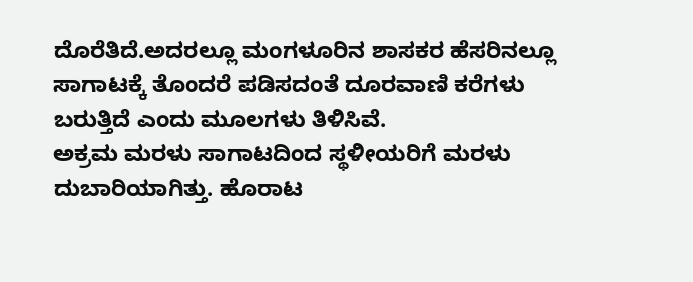ದೊರೆತಿದೆ.ಅದರಲ್ಲೂ ಮಂಗಳೂರಿನ ಶಾಸಕರ ಹೆಸರಿನಲ್ಲೂ ಸಾಗಾಟಕ್ಕೆ ತೊಂದರೆ ಪಡಿಸದಂತೆ ದೂರವಾಣಿ ಕರೆಗಳು ಬರುತ್ತಿದೆ ಎಂದು ಮೂಲಗಳು ತಿಳಿಸಿವೆ.
ಅಕ್ರಮ ಮರಳು ಸಾಗಾಟದಿಂದ ಸ್ಥಳೀಯರಿಗೆ ಮರಳು ದುಬಾರಿಯಾಗಿತ್ತು. ಹೊರಾಟ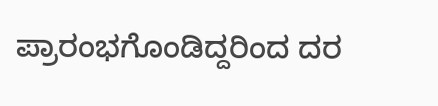ಪ್ರಾರಂಭಗೊಂಡಿದ್ದರಿಂದ ದರ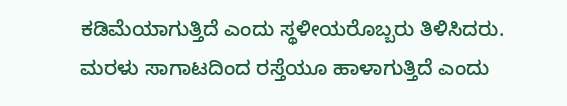ಕಡಿಮೆಯಾಗುತ್ತಿದೆ ಎಂದು ಸ್ಥಳೀಯರೊಬ್ಬರು ತಿಳಿಸಿದರು. ಮರಳು ಸಾಗಾಟದಿಂದ ರಸ್ತೆಯೂ ಹಾಳಾಗುತ್ತಿದೆ ಎಂದು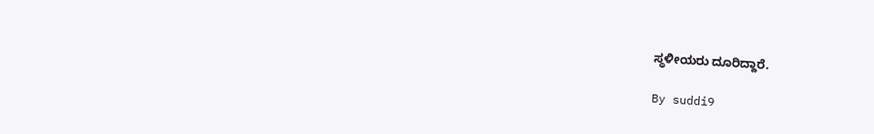ಸ್ಥಳೀಯರು ದೂರಿದ್ದಾರೆ.

By suddi9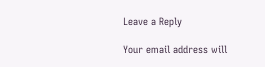Leave a Reply

Your email address will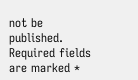not be published. Required fields are marked *